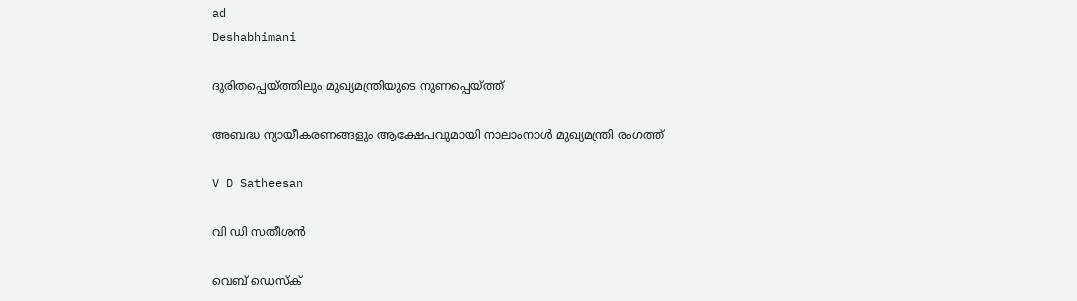ad
Deshabhimani

ദുരിതപ്പെയ്ത്തിലും മുഖ്യമന്ത്രിയുടെ നുണപ്പെയ്ത്ത്

അബദ്ധ ന്യായീകരണങ്ങളും ആക്ഷേപവുമായി നാലാംനാൾ മുഖ്യമന്ത്രി രംഗത്ത്

V D Satheesan

വി ഡി സതീശൻ

വെബ് ഡെസ്ക്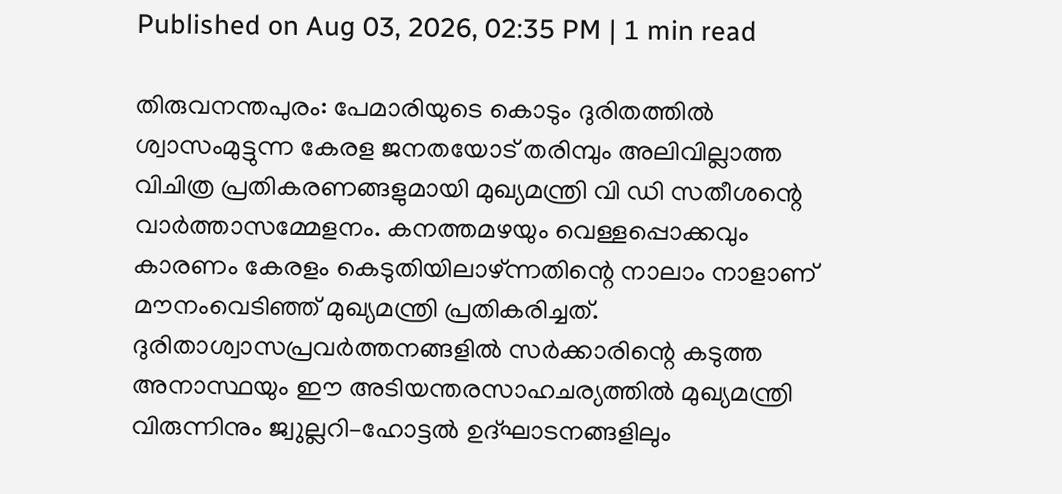Published on Aug 03, 2026, 02:35 PM | 1 min read

തിരുവനന്തപുരം: പേമാരിയുടെ കൊടും ദുരിതത്തിൽ ശ്വാസംമുട്ടുന്ന കേരള ജനതയോട്‌ തരിമ്പും അലിവില്ലാത്ത വിചിത്ര പ്രതികരണങ്ങളുമായി മുഖ്യമന്ത്രി വി ഡി സതീശന്റെ വാർത്താസമ്മേളനം. കനത്തമഴയും വെള്ളപ്പൊക്കവും കാരണം കേരളം കെടുതിയിലാഴ്‌ന്നതിന്റെ നാലാം നാളാണ്‌ മ‍ൗനംവെടിഞ്ഞ്‌ മുഖ്യമന്ത്രി പ്രതികരിച്ചത്‌. ദുരിതാശ്വാസപ്രവർത്തനങ്ങളിൽ സർക്കാരിന്റെ കടുത്ത അനാസ്ഥയും ഇ‍ൗ അടിയന്തരസാഹചര്യത്തിൽ മുഖ്യമന്ത്രി വിരുന്നിനും ജ്വുല്ലറി–ഹോട്ടൽ ഉദ്‌ഘാടനങ്ങളിലും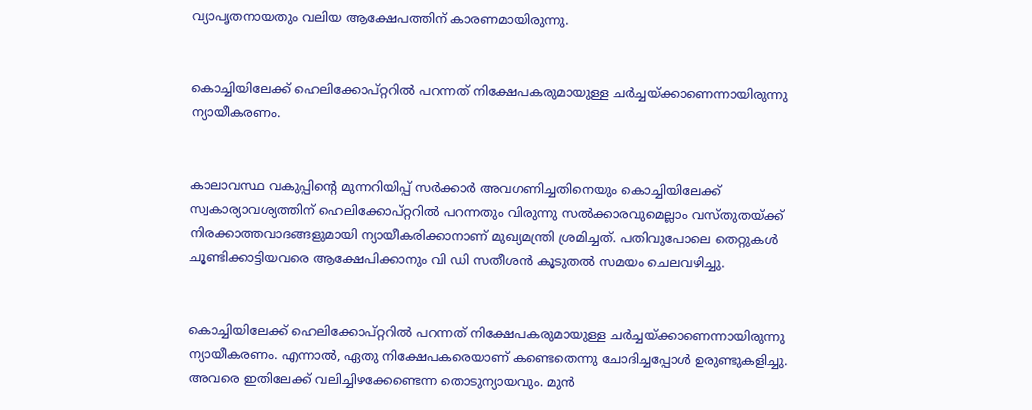വ്യാപൃതനായതും വലിയ ആക്ഷേപത്തിന്‌ കാരണമായിരുന്നു.


കൊച്ചിയിലേക്ക്‌ ഹെലിക്കോപ്‌റ്ററിൽ പറന്നത്‌ നിക്ഷേപകരുമായുള്ള ചർച്ചയ്‌ക്കാണെന്നായിരുന്നു ന്യായീകരണം.


കാലാവസ്ഥ വകുപ്പിന്റെ മുന്നറിയിപ്പ്‌ സർക്കാർ അവഗണിച്ചതിനെയും കൊച്ചിയിലേക്ക്‌ സ്വകാര്യാവശ്യത്തിന്‌ ഹെലിക്കോപ്റ്ററിൽ പറന്നതും വിരുന്നു സൽക്കാരവുമെല്ലാം വസ്‌തുതയ്‌ക്ക്‌ നിരക്കാത്തവാദങ്ങളുമായി ന്യായീകരിക്കാനാണ്‌ മുഖ്യമന്ത്രി ശ്രമിച്ചത്‌. പതിവുപോലെ തെറ്റുകൾ ചൂണ്ടിക്കാട്ടിയവരെ ആക്ഷേപിക്കാനും വി ഡി സതീശൻ കൂടുതൽ സമയം ചെലവഴിച്ചു.


കൊച്ചിയിലേക്ക്‌ ഹെലിക്കോപ്‌റ്ററിൽ പറന്നത്‌ നിക്ഷേപകരുമായുള്ള ചർച്ചയ്‌ക്കാണെന്നായിരുന്നു ന്യായീകരണം. എന്നാൽ, ഏതു നിക്ഷേപകരെയാണ്‌ കണ്ടെതെന്നു ചോദിച്ചപ്പോൾ ഉരുണ്ടുകളിച്ചു. അവരെ ഇതിലേക്ക്‌ വലിച്ചിഴക്കേണ്ടെന്ന തൊടുന്യായവും. മുൻ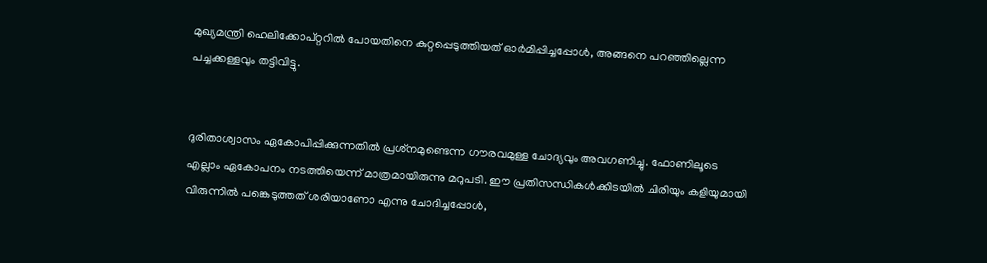മുഖ്യമന്ത്രി ഹെലിക്കോപ്റ്ററിൽ പോയതിനെ കുറ്റപ്പെടുത്തിയത്‌ ഓർമിപ്പിച്ചപ്പോൾ, അങ്ങനെ പറഞ്ഞില്ലെന്ന പച്ചക്കള്ളവും തട്ടിവിട്ടു.


ദുരിതാശ്വാസം ഏകോപിപ്പിക്കുന്നതിൽ പ്രശ്‌നമുണ്ടെന്ന ഗ‍ൗരവമുള്ള ചോദ്യവും അവഗണിച്ചു. ഫോണിലൂടെ എല്ലാം ഏകോപനം നടത്തിയെന്ന് മാത്രമായിരുന്നു മറുപടി. ഇ‍ൗ പ്രതിസന്ധികൾക്കിടയിൽ ചിരിയും കളിയുമായി വിരുന്നിൽ പങ്കെടുത്തത്‌ ശരിയാണോ എന്നു ചോദിച്ചപ്പോൾ,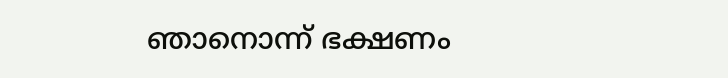ഞാനൊന്ന്‌ ഭക്ഷണം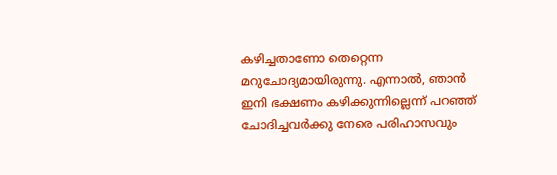കഴിച്ചതാണോ തെറ്റെന്ന മറുചോദ്യമായിരുന്നു. എന്നാൽ, ഞാൻ ഇനി ഭക്ഷണം കഴിക്കുന്നില്ലെന്ന്‌ പറഞ്ഞ്‌ ചോദിച്ചവർക്കു നേരെ പരിഹാസവും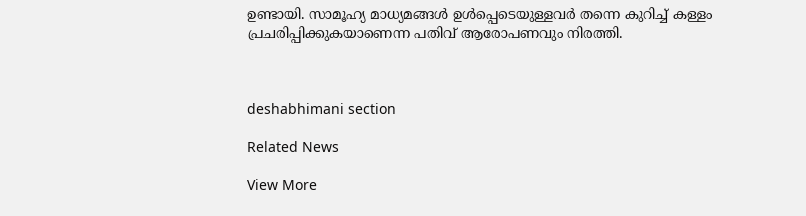ഉണ്ടായി. സാമൂഹ്യ മാധ്യമങ്ങൾ ഉൾപ്പെടെയുള്ളവർ തന്നെ കുറിച്ച്‌ കള്ളം പ്രചരിപ്പിക്കുകയാണെന്ന പതിവ്‌ ആരോപണവും നിരത്തി.



deshabhimani section

Related News

View More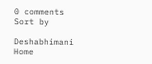0 comments
Sort by

Deshabhimani
Home